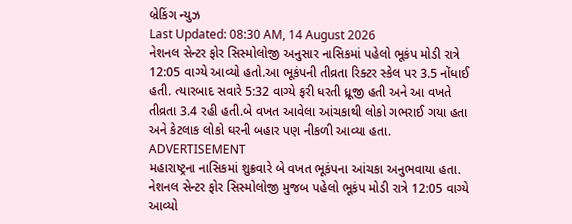બ્રેકિંગ ન્યુઝ
Last Updated: 08:30 AM, 14 August 2026
નેશનલ સેન્ટર ફોર સિસ્મોલોજી અનુસાર નાસિકમાં પહેલો ભૂકંપ મોડી રાત્રે 12:05 વાગ્યે આવ્યો હતો.આ ભૂકંપની તીવ્રતા રિક્ટર સ્કેલ પર 3.5 નોંધાઈ હતી. ત્યારબાદ સવારે 5:32 વાગ્યે ફરી ધરતી ધ્રૂજી હતી અને આ વખતે તીવ્રતા 3.4 રહી હતી.બે વખત આવેલા આંચકાથી લોકો ગભરાઈ ગયા હતા અને કેટલાક લોકો ઘરની બહાર પણ નીકળી આવ્યા હતા.
ADVERTISEMENT
મહારાષ્ટ્રના નાસિકમાં શુક્રવારે બે વખત ભૂકંપના આંચકા અનુભવાયા હતા. નેશનલ સેન્ટર ફોર સિસ્મોલોજી મુજબ પહેલો ભૂકંપ મોડી રાત્રે 12:05 વાગ્યે આવ્યો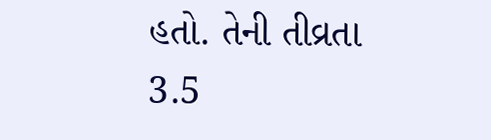હતો. તેની તીવ્રતા 3.5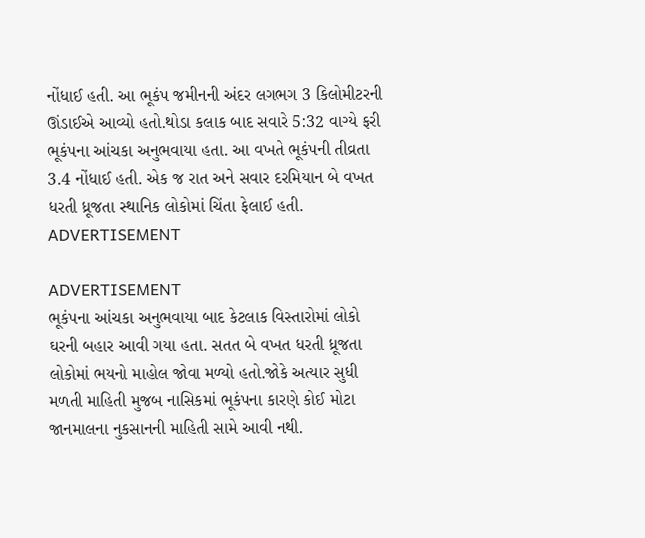નોંધાઈ હતી. આ ભૂકંપ જમીનની અંદર લગભગ 3 કિલોમીટરની ઊંડાઈએ આવ્યો હતો.થોડા કલાક બાદ સવારે 5:32 વાગ્યે ફરી ભૂકંપના આંચકા અનુભવાયા હતા. આ વખતે ભૂકંપની તીવ્રતા 3.4 નોંધાઈ હતી. એક જ રાત અને સવાર દરમિયાન બે વખત ધરતી ધ્રૂજતા સ્થાનિક લોકોમાં ચિંતા ફેલાઈ હતી.
ADVERTISEMENT

ADVERTISEMENT
ભૂકંપના આંચકા અનુભવાયા બાદ કેટલાક વિસ્તારોમાં લોકો ઘરની બહાર આવી ગયા હતા. સતત બે વખત ધરતી ધ્રૂજતા લોકોમાં ભયનો માહોલ જોવા મળ્યો હતો.જોકે અત્યાર સુધી મળતી માહિતી મુજબ નાસિકમાં ભૂકંપના કારણે કોઈ મોટા જાનમાલના નુકસાનની માહિતી સામે આવી નથી.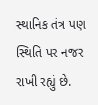સ્થાનિક તંત્ર પણ સ્થિતિ પર નજર રાખી રહ્યું છે.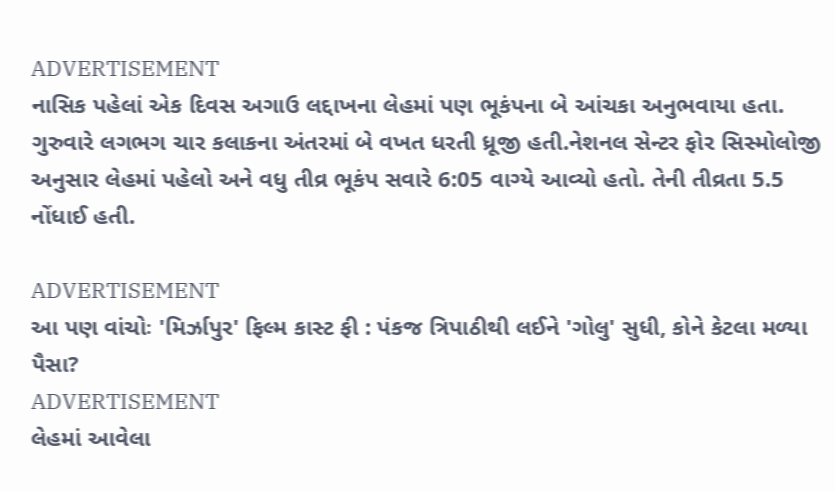ADVERTISEMENT
નાસિક પહેલાં એક દિવસ અગાઉ લદ્દાખના લેહમાં પણ ભૂકંપના બે આંચકા અનુભવાયા હતા. ગુરુવારે લગભગ ચાર કલાકના અંતરમાં બે વખત ધરતી ધ્રૂજી હતી.નેશનલ સેન્ટર ફોર સિસ્મોલોજી અનુસાર લેહમાં પહેલો અને વધુ તીવ્ર ભૂકંપ સવારે 6:05 વાગ્યે આવ્યો હતો. તેની તીવ્રતા 5.5 નોંધાઈ હતી.

ADVERTISEMENT
આ પણ વાંચોઃ 'મિર્ઝાપુર' ફિલ્મ કાસ્ટ ફી : પંકજ ત્રિપાઠીથી લઈને 'ગોલુ' સુધી, કોને કેટલા મળ્યા પૈસા?
ADVERTISEMENT
લેહમાં આવેલા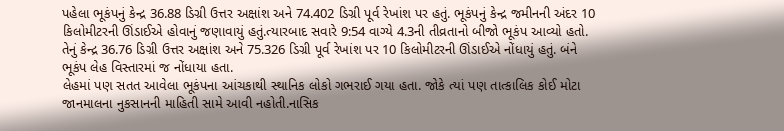પહેલા ભૂકંપનું કેન્દ્ર 36.88 ડિગ્રી ઉત્તર અક્ષાંશ અને 74.402 ડિગ્રી પૂર્વ રેખાંશ પર હતું. ભૂકંપનું કેન્દ્ર જમીનની અંદર 10 કિલોમીટરની ઊંડાઈએ હોવાનું જણાવાયું હતું.ત્યારબાદ સવારે 9:54 વાગ્યે 4.3ની તીવ્રતાનો બીજો ભૂકંપ આવ્યો હતો. તેનું કેન્દ્ર 36.76 ડિગ્રી ઉત્તર અક્ષાંશ અને 75.326 ડિગ્રી પૂર્વ રેખાંશ પર 10 કિલોમીટરની ઊંડાઈએ નોંધાયું હતું. બંને ભૂકંપ લેહ વિસ્તારમાં જ નોંધાયા હતા.
લેહમાં પણ સતત આવેલા ભૂકંપના આંચકાથી સ્થાનિક લોકો ગભરાઈ ગયા હતા. જોકે ત્યાં પણ તાત્કાલિક કોઈ મોટા જાનમાલના નુકસાનની માહિતી સામે આવી નહોતી.નાસિક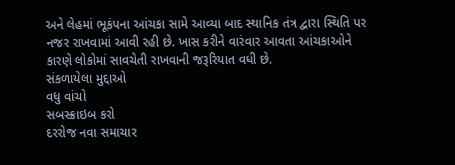અને લેહમાં ભૂકંપના આંચકા સામે આવ્યા બાદ સ્થાનિક તંત્ર દ્વારા સ્થિતિ પર નજર રાખવામાં આવી રહી છે. ખાસ કરીને વારંવાર આવતા આંચકાઓને કારણે લોકોમાં સાવચેતી રાખવાની જરૂરિયાત વધી છે.
સંકળાયેલા મુદ્દાઓ
વધુ વાંચો
સબસ્ક્રાઇબ કરો
દરરોજ નવા સમાચાર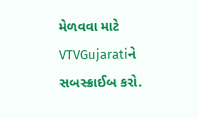મેળવવા માટે VTVGujaratiને સબસ્ક્રાઈબ કરો.